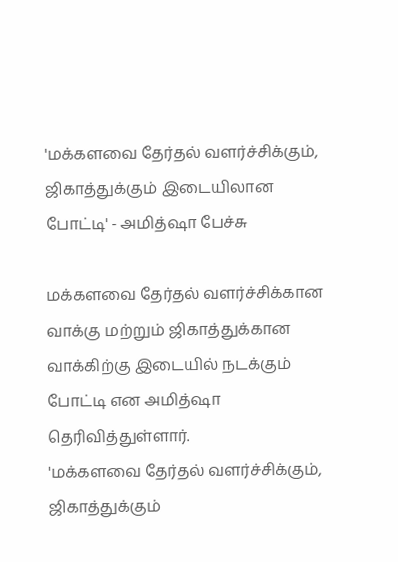'மக்களவை தேர்தல் வளர்ச்சிக்கும், ஜிகாத்துக்கும் இடையிலான போட்டி' - அமித்ஷா பேச்சு

மக்களவை தேர்தல் வளர்ச்சிக்கான வாக்கு மற்றும் ஜிகாத்துக்கான வாக்கிற்கு இடையில் நடக்கும் போட்டி என அமித்ஷா தெரிவித்துள்ளார்.
'மக்களவை தேர்தல் வளர்ச்சிக்கும், ஜிகாத்துக்கும்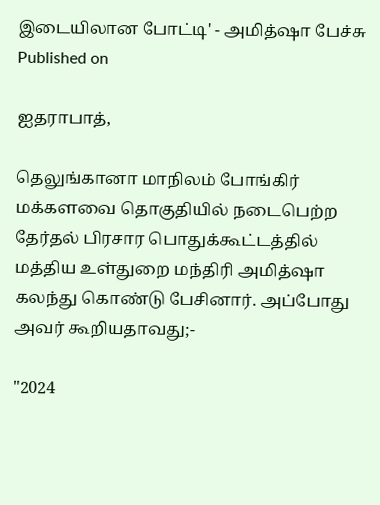இடையிலான போட்டி' - அமித்ஷா பேச்சு
Published on

ஐதராபாத்,

தெலுங்கானா மாநிலம் போங்கிர் மக்களவை தொகுதியில் நடைபெற்ற தேர்தல் பிரசார பொதுக்கூட்டத்தில் மத்திய உள்துறை மந்திரி அமித்ஷா கலந்து கொண்டு பேசினார். அப்போது அவர் கூறியதாவது;-

"2024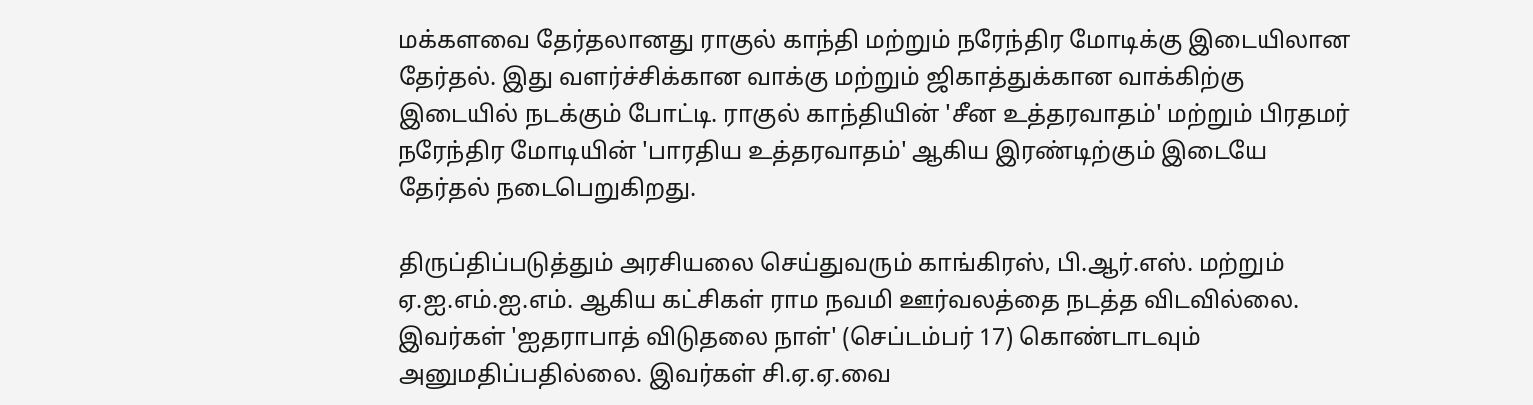மக்களவை தேர்தலானது ராகுல் காந்தி மற்றும் நரேந்திர மோடிக்கு இடையிலான தேர்தல். இது வளர்ச்சிக்கான வாக்கு மற்றும் ஜிகாத்துக்கான வாக்கிற்கு இடையில் நடக்கும் போட்டி. ராகுல் காந்தியின் 'சீன உத்தரவாதம்' மற்றும் பிரதமர் நரேந்திர மோடியின் 'பாரதிய உத்தரவாதம்' ஆகிய இரண்டிற்கும் இடையே தேர்தல் நடைபெறுகிறது.

திருப்திப்படுத்தும் அரசியலை செய்துவரும் காங்கிரஸ், பி.ஆர்.எஸ். மற்றும் ஏ.ஐ.எம்.ஐ.எம். ஆகிய கட்சிகள் ராம நவமி ஊர்வலத்தை நடத்த விடவில்லை. இவர்கள் 'ஐதராபாத் விடுதலை நாள்' (செப்டம்பர் 17) கொண்டாடவும் அனுமதிப்பதில்லை. இவர்கள் சி.ஏ.ஏ.வை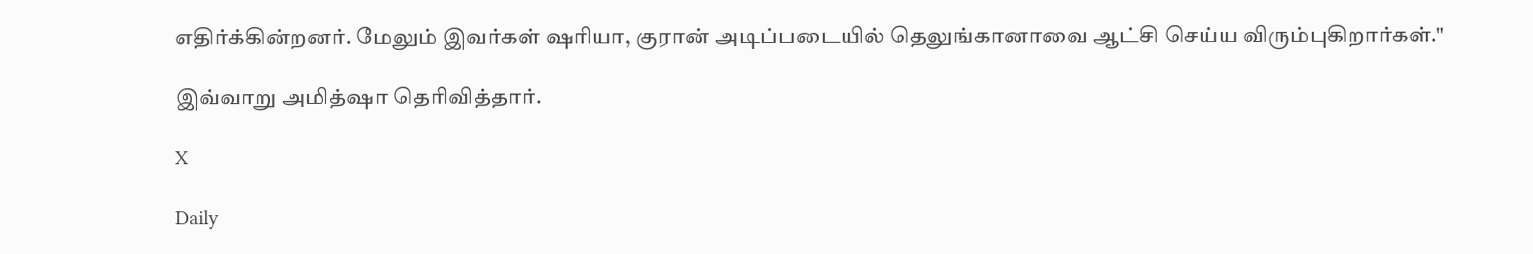எதிர்க்கின்றனர். மேலும் இவர்கள் ஷரியா, குரான் அடிப்படையில் தெலுங்கானாவை ஆட்சி செய்ய விரும்புகிறார்கள்."

இவ்வாறு அமித்ஷா தெரிவித்தார்.

X

Daily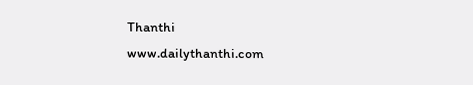Thanthi
www.dailythanthi.com